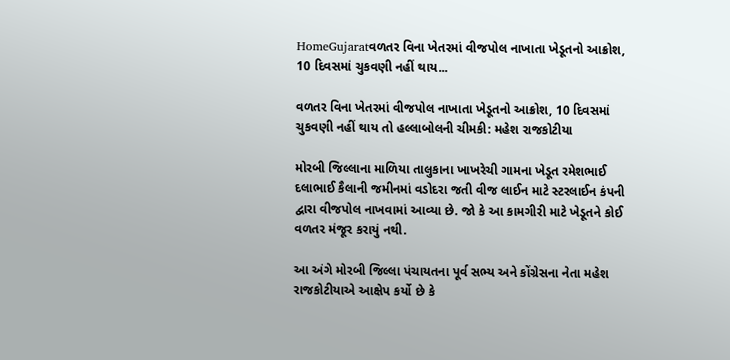HomeGujaratવળતર વિના ખેતરમાં વીજપોલ નાખાતા ખેડૂતનો આક્રોશ, 10 દિવસમાં ચુકવણી નહીં થાય...

વળતર વિના ખેતરમાં વીજપોલ નાખાતા ખેડૂતનો આક્રોશ, 10 દિવસમાં ચુકવણી નહીં થાય તો હલ્લાબોલની ચીમકી: મહેશ રાજકોટીયા

મોરબી જિલ્લાના માળિયા તાલુકાના ખાખરેચી ગામના ખેડૂત રમેશભાઈ દલાભાઈ કૈલાની જમીનમાં વડોદરા જતી વીજ લાઈન માટે સ્ટરલાઈન કંપની દ્વારા વીજપોલ નાખવામાં આવ્યા છે. જો કે આ કામગીરી માટે ખેડૂતને કોઈ વળતર મંજૂર કરાયું નથી.

આ અંગે મોરબી જિલ્લા પંચાયતના પૂર્વ સભ્ય અને કોંગ્રેસના નેતા મહેશ રાજકોટીયાએ આક્ષેપ કર્યો છે કે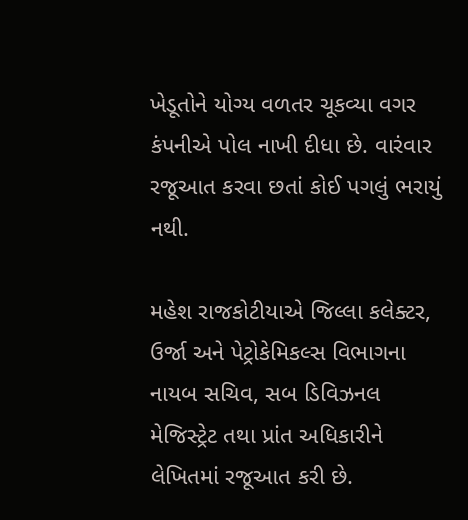ખેડૂતોને યોગ્ય વળતર ચૂકવ્યા વગર કંપનીએ પોલ નાખી દીધા છે. વારંવાર રજૂઆત કરવા છતાં કોઈ પગલું ભરાયું નથી.

મહેશ રાજકોટીયાએ જિલ્લા કલેક્ટર, ઉર્જા અને પેટ્રોકેમિકલ્સ વિભાગના નાયબ સચિવ, સબ ડિવિઝનલ મેજિસ્ટ્રેટ તથા પ્રાંત અધિકારીને લેખિતમાં રજૂઆત કરી છે.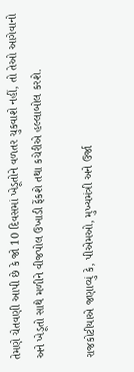તેમણે ચેતવણી આપી છે કે જો 10 દિવસમાં ખેડૂતોને વળતર ચુકવાશે નહીં, તો તેઓ આગેવાનો અને ખેડૂતો સાથે મળીને વીજપોલ ઉખાડી ફેંકશે તથા કચેરીએ હલ્લાબોલ કરશે.

રાજકોટીયાએ જણાવ્યું કે, પીએમઓ, મુખ્યમંત્રી અને ઉર્જા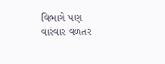વિભાગે પણ વારંવાર વળતર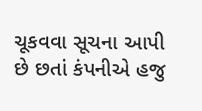ચૂકવવા સૂચના આપી છે છતાં કંપનીએ હજુ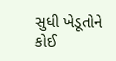સુધી ખેડૂતોને કોઈ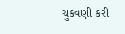ચુકવણી કરી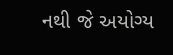નથી જે અયોગ્ય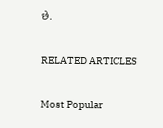છે.

RELATED ARTICLES

Most Popular